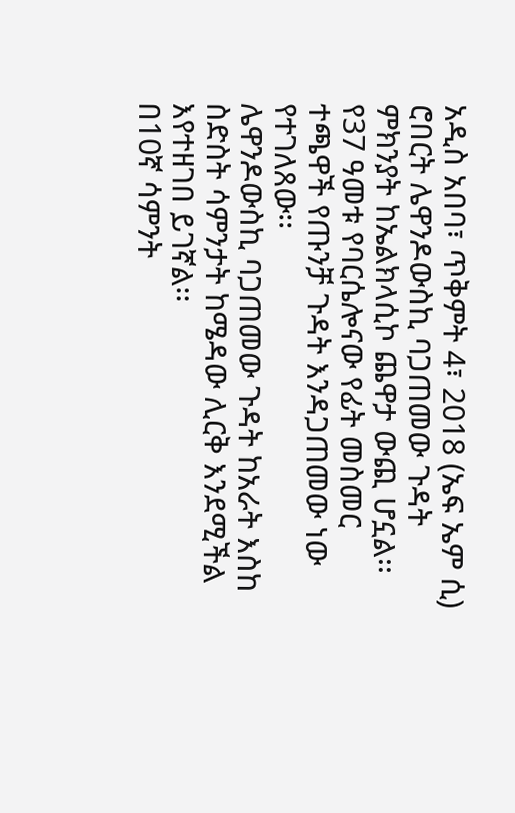አዲስ አበባ፣ ጥቅምት 4፣ 2018 (ኤፍ ኤም ሲ) ሮበርት ሌዋንዶውስኪ ባጋጠመው ጉዳት ምክንያት ከኤልክላሲኮ ጨዋታ ውጪ ሆኗል፡፡
የ37 ዓመቱ የባርሴሎናው የፊት መስመር ተጫዋች የጡንቻ ጉዳት እንዳጋጠመው ነው የተገለጸው፡፡
ሌዋንዶውስኪ ባጋጠመው ጉዳት ከአራት እስከ ስድስት ሳምንታት ከሜዳው ሊርቅ እንደሚችል እየተዘገበ ይገኛል፡፡
በ10ኛ ሳምንት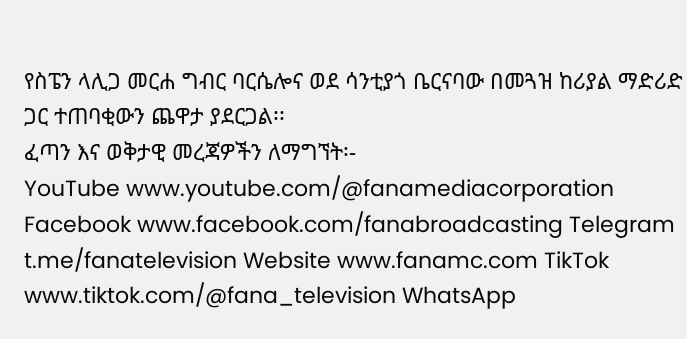የስፔን ላሊጋ መርሐ ግብር ባርሴሎና ወደ ሳንቲያጎ ቤርናባው በመጓዝ ከሪያል ማድሪድ ጋር ተጠባቂውን ጨዋታ ያደርጋል፡፡
ፈጣን እና ወቅታዊ መረጃዎችን ለማግኘት፡-
YouTube www.youtube.com/@fanamediacorporation Facebook www.facebook.com/fanabroadcasting Telegram t.me/fanatelevision Website www.fanamc.com TikTok www.tiktok.com/@fana_television WhatsApp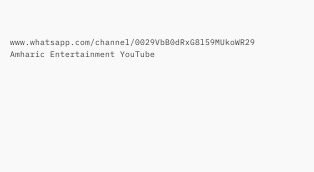www.whatsapp.com/channel/0029VbB0dRxG8l59MUkoWR29 Amharic Entertainment YouTube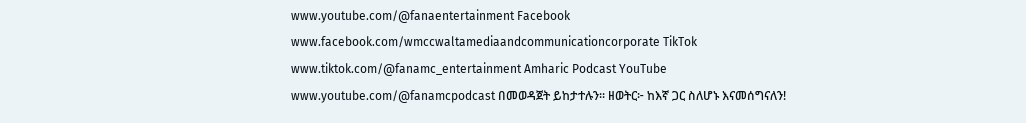www.youtube.com/@fanaentertainment Facebook www.facebook.com/wmccwaltamediaandcommunicationcorporate TikTok www.tiktok.com/@fanamc_entertainment Amharic Podcast YouTube www.youtube.com/@fanamcpodcast በመወዳጀት ይከታተሉን፡፡ ዘወትር፦ ከእኛ ጋር ስለሆኑ እናመሰግናለን!